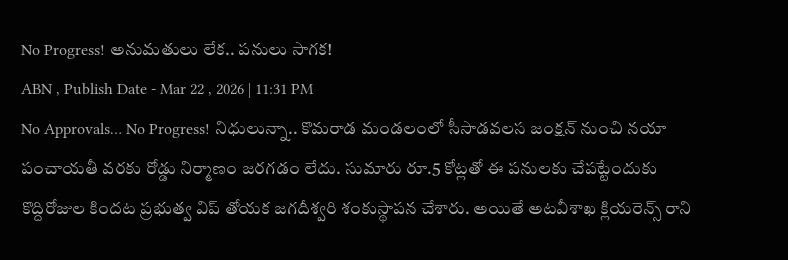No Progress! అనుమతులు లేక.. పనులు సాగక!
ABN , Publish Date - Mar 22 , 2026 | 11:31 PM
No Approvals… No Progress! నిధులున్నా.. కొమరాడ మండలంలో సీసాడవలస జంక్షన్ నుంచి నయా పంచాయతీ వరకు రోడ్డు నిర్మాణం జరగడం లేదు. సుమారు రూ.5 కోట్లతో ఈ పనులకు చేపట్టేందుకు కొద్దిరోజుల కిందట ప్రభుత్వ విప్ తోయక జగదీశ్వరి శంకుస్థాపన చేశారు. అయితే అటవీశాఖ క్లియరెన్స్ రాని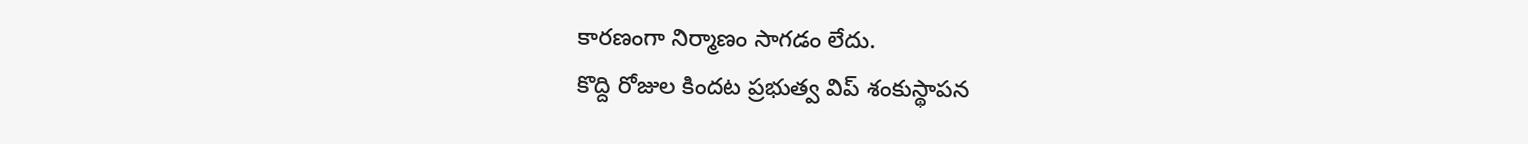కారణంగా నిర్మాణం సాగడం లేదు.
కొద్ది రోజుల కిందట ప్రభుత్వ విప్ శంకుస్థాపన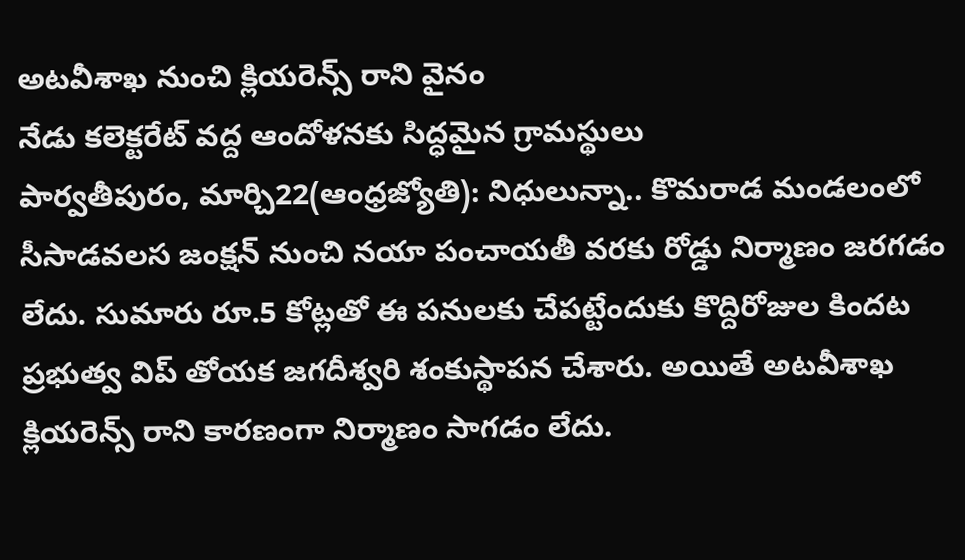అటవీశాఖ నుంచి క్లియరెన్స్ రాని వైనం
నేడు కలెక్టరేట్ వద్ద ఆందోళనకు సిద్ధమైన గ్రామస్థులు
పార్వతీపురం, మార్చి22(ఆంధ్రజ్యోతి): నిధులున్నా.. కొమరాడ మండలంలో సీసాడవలస జంక్షన్ నుంచి నయా పంచాయతీ వరకు రోడ్డు నిర్మాణం జరగడం లేదు. సుమారు రూ.5 కోట్లతో ఈ పనులకు చేపట్టేందుకు కొద్దిరోజుల కిందట ప్రభుత్వ విప్ తోయక జగదీశ్వరి శంకుస్థాపన చేశారు. అయితే అటవీశాఖ క్లియరెన్స్ రాని కారణంగా నిర్మాణం సాగడం లేదు.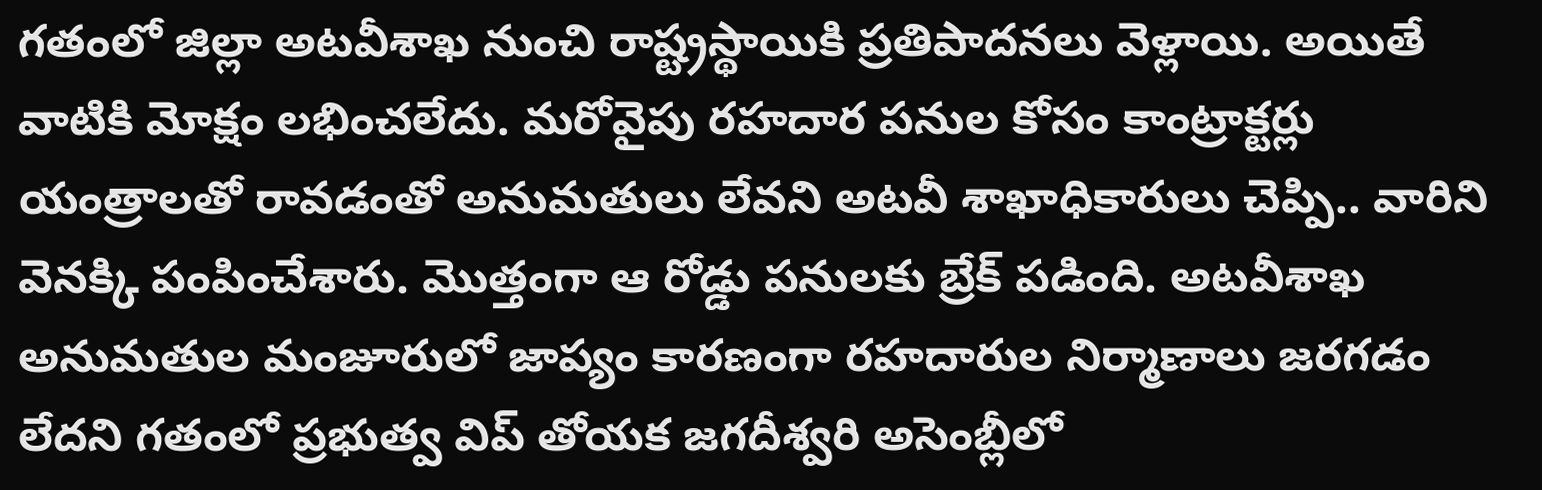గతంలో జిల్లా అటవీశాఖ నుంచి రాష్ట్రస్థాయికి ప్రతిపాదనలు వెళ్లాయి. అయితే వాటికి మోక్షం లభించలేదు. మరోవైపు రహదార పనుల కోసం కాంట్రాక్టర్లు యంత్రాలతో రావడంతో అనుమతులు లేవని అటవీ శాఖాధికారులు చెప్పి.. వారిని వెనక్కి పంపించేశారు. మొత్తంగా ఆ రోడ్డు పనులకు బ్రేక్ పడింది. అటవీశాఖ అనుమతుల మంజూరులో జాప్యం కారణంగా రహదారుల నిర్మాణాలు జరగడం లేదని గతంలో ప్రభుత్వ విప్ తోయక జగదీశ్వరి అసెంబ్లీలో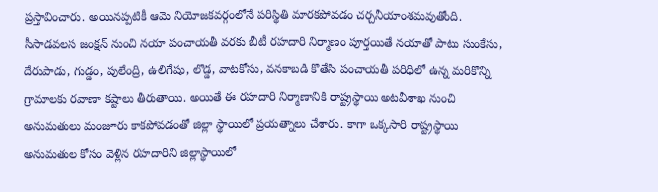ప్రస్తావించారు. అయినప్పటికీ ఆమె నియోజకవర్గంలోనే పరిస్థితి మారకపోవడం చర్చనీయాంశమవుతోంది. సీసాడవలస జంక్షన్ నుంచి నయా పంచాయతీ వరకు బీటీ రహదారి నిర్మాణం పూర్తయితే నయాతో పాటు సుంకేసు, దేరుపాడు, గుడ్డం, పులేంద్రి, ఉలిగేషు, లొడ్డ, వాటకోసు, వనకాబడి కొతేసి పంచాయతీ పరిధిలో ఉన్న మరికొన్ని గ్రామాలకు రవాణా కష్టాలు తీరుతాయి. అయితే ఈ రహదారి నిర్మాణానికి రాష్ట్రస్థాయి అటవీశాఖ నుంచి అనుమతులు మంజూరు కాకపోవడంతో జిల్లా స్థాయిలో ప్రయత్నాలు చేశారు. కాగా ఒక్కసారి రాష్ట్రస్థాయి అనుమతుల కోసం వెళ్లిన రహదారిని జిల్లాస్థాయిలో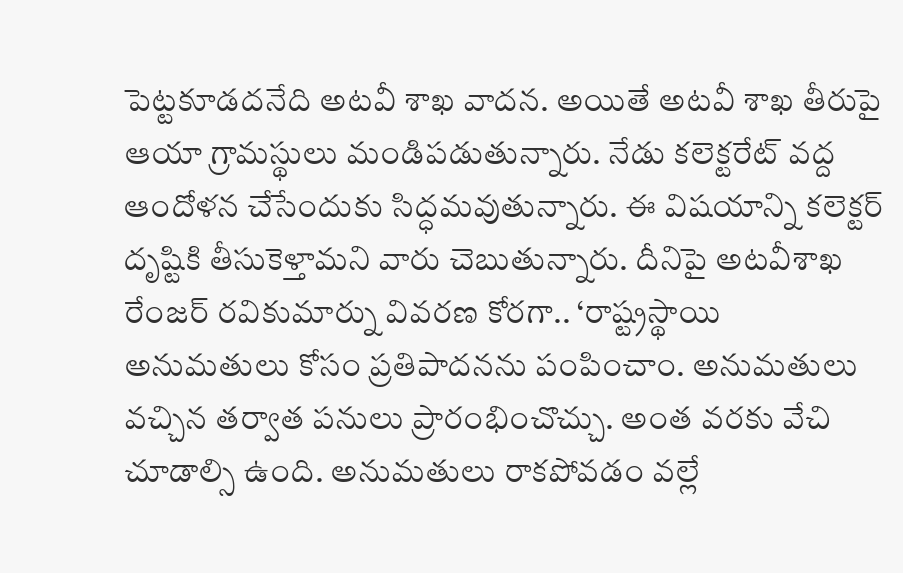పెట్టకూడదనేది అటవీ శాఖ వాదన. అయితే అటవీ శాఖ తీరుపై ఆయా గ్రామస్థులు మండిపడుతున్నారు. నేడు కలెక్టరేట్ వద్ద ఆందోళన చేసేందుకు సిద్ధమవుతున్నారు. ఈ విషయాన్ని కలెక్టర్ దృష్టికి తీసుకెళ్తామని వారు చెబుతున్నారు. దీనిపై అటవీశాఖ రేంజర్ రవికుమార్ను వివరణ కోరగా.. ‘రాష్ట్రస్థాయి అనుమతులు కోసం ప్రతిపాదనను పంపించాం. అనుమతులు వచ్చిన తర్వాత పనులు ప్రారంభించొచ్చు. అంత వరకు వేచి చూడాల్సి ఉంది. అనుమతులు రాకపోవడం వల్లే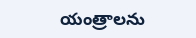యంత్రాలను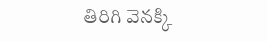తిరిగి వెనక్కి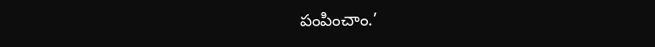పంపించాం.’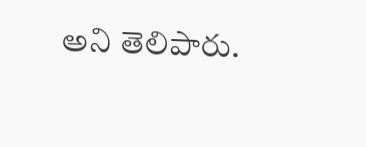అని తెలిపారు.